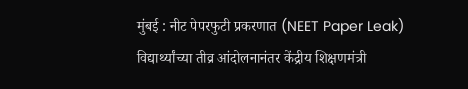मुंबई : नीट पेपरफुटी प्रकरणात (NEET Paper Leak) विद्यार्थ्यांच्या तीव्र आंदोलनानंतर केंद्रीय शिक्षणमंत्री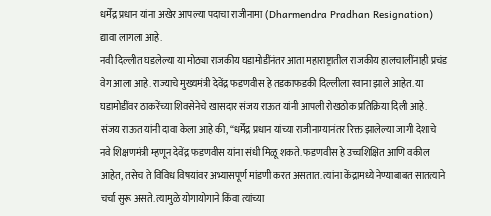धर्मेंद्र प्रधान यांना अखेर आपल्या पदाचा राजीनामा (Dharmendra Pradhan Resignation) द्यावा लागला आहे.
नवी दिल्लीत घडलेल्या या मोठ्या राजकीय घडामोडींनंतर आता महाराष्ट्रातील राजकीय हालचालींनाही प्रचंड वेग आला आहे. राज्याचे मुख्यमंत्री देवेंद्र फडणवीस हे तडकाफडकी दिल्लीला रवाना झाले आहेत. या घडामोडींवर ठाकरेंच्या शिवसेनेचे खासदार संजय राऊत यांनी आपली रोखठोक प्रतिक्रिया दिली आहे.
संजय राऊत यांनी दावा केला आहे की, “धर्मेंद्र प्रधान यांच्या राजीनाम्यानंतर रिक्त झालेल्या जागी देशाचे नवे शिक्षणमंत्री म्हणून देवेंद्र फडणवीस यांना संधी मिळू शकते. फडणवीस हे उच्चशिक्षित आणि वकील आहेत, तसेच ते विविध विषयांवर अभ्यासपूर्ण मांडणी करत असतात. त्यांना केंद्रामध्ये नेण्याबाबत सातत्याने चर्चा सुरू असते. त्यामुळे योगायोगाने किंवा त्यांच्या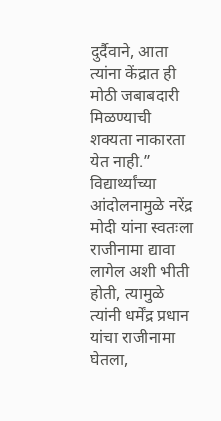दुर्दैवाने, आता त्यांना केंद्रात ही मोठी जबाबदारी मिळण्याची शक्यता नाकारता येत नाही.”
विद्यार्थ्यांच्या आंदोलनामुळे नरेंद्र मोदी यांना स्वतःला राजीनामा द्यावा लागेल अशी भीती होती, त्यामुळे त्यांनी धर्मेंद्र प्रधान यांचा राजीनामा घेतला,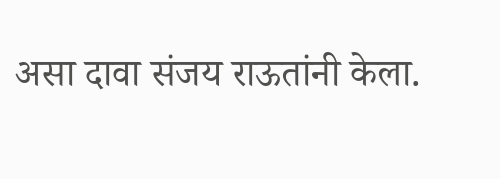असा दावा संजय राऊतांनी केला.